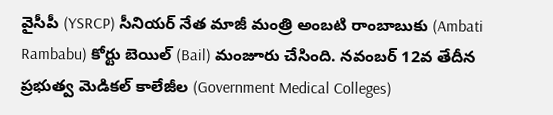వైసీపీ (YSRCP) సీనియర్ నేత మాజీ మంత్రి అంబటి రాంబాబుకు (Ambati Rambabu) కోర్టు బెయిల్ (Bail) మంజూరు చేసింది. నవంబర్ 12వ తేదీన ప్రభుత్వ మెడికల్ కాలేజీల (Government Medical Colleges)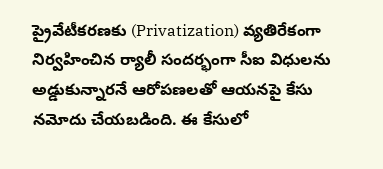ప్రైవేటీకరణకు (Privatization) వ్యతిరేకంగా నిర్వహించిన ర్యాలీ సందర్భంగా సీఐ విధులను అడ్డుకున్నారనే ఆరోపణలతో ఆయనపై కేసు నమోదు చేయబడింది. ఈ కేసులో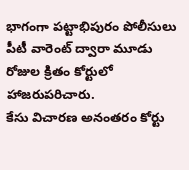భాగంగా పట్టాభిపురం పోలీసులు పీటీ వారెంట్ ద్వారా మూడు రోజుల క్రితం కోర్టులో హాజరుపరిచారు.
కేసు విచారణ అనంతరం కోర్టు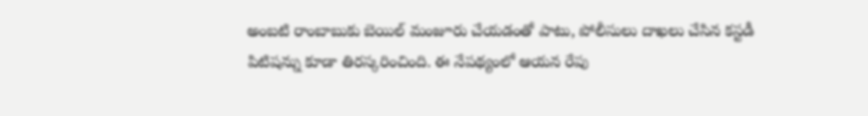అంబటి రాంబాబుకు బెయిల్ మంజూరు చేయడంతో పాటు, పోలీసులు దాఖలు చేసిన కస్టడీ పిటిషన్ను కూడా తిరస్కరించింది. ఈ నేపథ్యంలో ఆయన రేపు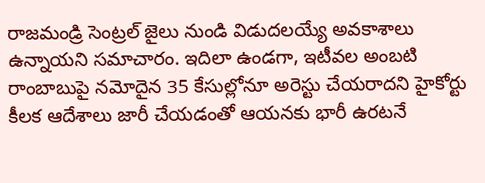రాజమండ్రి సెంట్రల్ జైలు నుండి విడుదలయ్యే అవకాశాలు ఉన్నాయని సమాచారం. ఇదిలా ఉండగా, ఇటీవల అంబటి రాంబాబుపై నమోదైన 35 కేసుల్లోనూ అరెస్టు చేయరాదని హైకోర్టు కీలక ఆదేశాలు జారీ చేయడంతో ఆయనకు భారీ ఉరటనే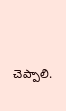చెప్పాలి.